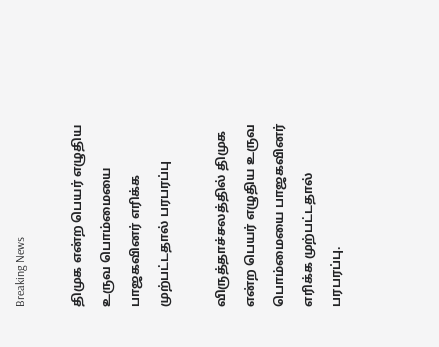Breaking News

திமுக என்ற பெயர் எழுதிய உருவ பொம்மையை பாஜகவினர் எரிக்க முற்பட்டதால் பரபரப்பு

விருத்தாச்சலத்தில் திமுக என்ற பெயர் எழுதிய உருவ பொம்மையை பாஜகவினர் எரிக்க முற்பட்டதால் பரபரப்பு.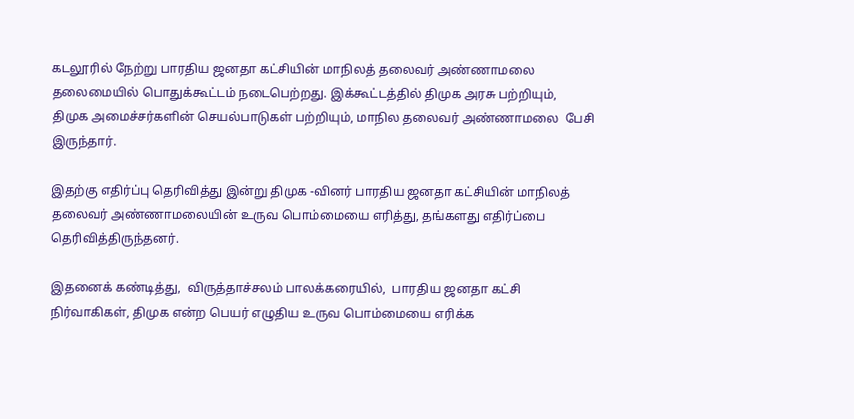கடலூரில் நேற்று பாரதிய ஜனதா கட்சியின் மாநிலத் தலைவர் அண்ணாமலை தலைமையில் பொதுக்கூட்டம் நடைபெற்றது. இக்கூட்டத்தில் திமுக அரசு பற்றியும்,  திமுக அமைச்சர்களின் செயல்பாடுகள் பற்றியும், மாநில தலைவர் அண்ணாமலை  பேசி இருந்தார்.

இதற்கு எதிர்ப்பு தெரிவித்து இன்று திமுக -வினர் பாரதிய ஜனதா கட்சியின் மாநிலத் தலைவர் அண்ணாமலையின் உருவ பொம்மையை எரித்து, தங்களது எதிர்ப்பை தெரிவித்திருந்தனர்.

இதனைக் கண்டித்து,  விருத்தாச்சலம் பாலக்கரையில்,  பாரதிய ஜனதா கட்சி நிர்வாகிகள், திமுக என்ற பெயர் எழுதிய உருவ பொம்மையை எரிக்க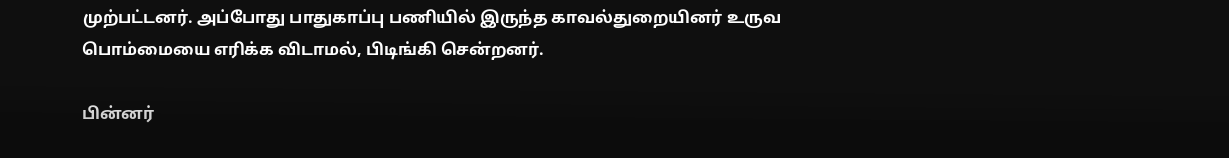முற்பட்டனர். அப்போது பாதுகாப்பு பணியில் இருந்த காவல்துறையினர் உருவ பொம்மையை எரிக்க விடாமல், பிடிங்கி சென்றனர்.

பின்னர்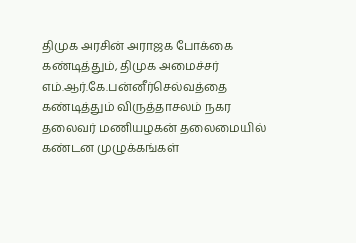திமுக அரசின் அராஜக போக்கை கண்டித்தும், திமுக அமைச்சர் எம்.ஆர்.கே.பன்னீர்செல்வத்தை கண்டித்தும் விருத்தாசலம் நகர தலைவர் மணியழகன் தலைமையில் கண்டன முழுக்கங்கள்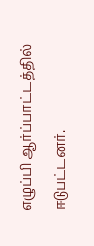எழுப்பி ஆர்ப்பாட்டத்தில் ஈடுபட்டனர்.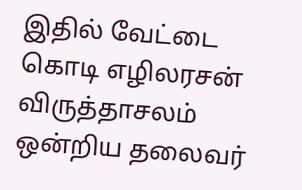இதில் வேட்டை கொடி எழிலரசன் விருத்தாசலம் ஒன்றிய தலைவர்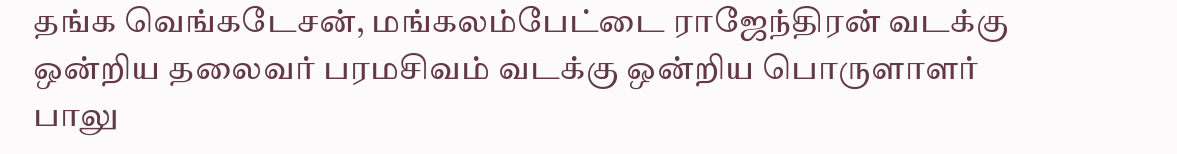தங்க வெங்கடேசன், மங்கலம்பேட்டை ராஜேந்திரன் வடக்கு ஒன்றிய தலைவர் பரமசிவம் வடக்கு ஒன்றிய பொருளாளர் பாலு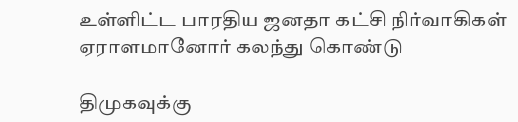உள்ளிட்ட பாரதிய ஜனதா கட்சி நிர்வாகிகள் ஏராளமானோர் கலந்து கொண்டு

திமுகவுக்கு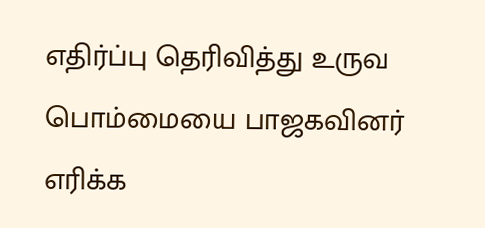எதிர்ப்பு தெரிவித்து உருவ பொம்மையை பாஜகவினர் எரிக்க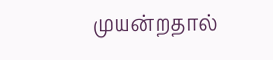முயன்றதால்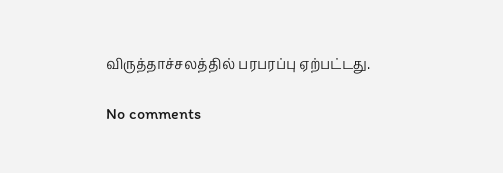விருத்தாச்சலத்தில் பரபரப்பு ஏற்பட்டது.

No comments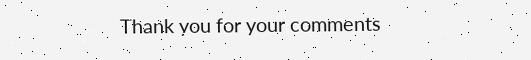Thank you for your comments